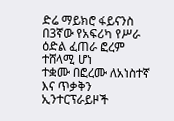ድሬ ማይክሮ ፋይናንስ በ3ኛው የአፍሪካ የሥራ ዕድል ፈጠራ ፎረም ተሸላሚ ሆነ
ተቋሙ በፎረሙ ለአነስተኛ እና ጥቃቅን ኢንተርፕራይዞች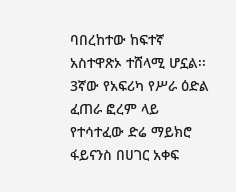ባበረከተው ከፍተኛ አስተዋጽኦ ተሸላሚ ሆኗል፡፡ 3ኛው የአፍሪካ የሥራ ዕድል ፈጠራ ፎረም ላይ የተሳተፈው ድሬ ማይክሮ ፋይናንስ በሀገር አቀፍ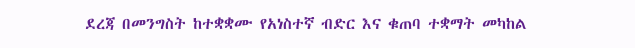ደረጃ በመንግስት ከተቋቋሙ የአነስተኛ ብድር እና ቁጠባ ተቋማት መካከል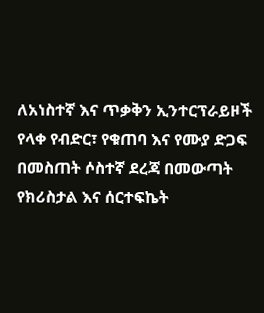ለአነስተኛ እና ጥቃቅን ኢንተርፕራይዞች የላቀ የብድር፣ የቁጠባ እና የሙያ ድጋፍ በመስጠት ሶስተኛ ደረጃ በመውጣት የክሪስታል እና ሰርተፍኬት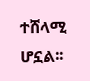ተሸላሚ ሆኗል፡፡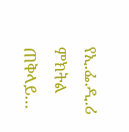የኢ.ፌ.ዲ.ሪ ምክትል ጠቅላይ…